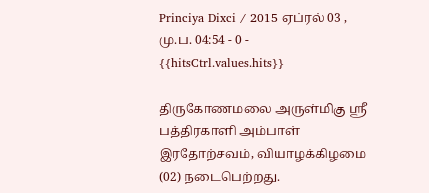Princiya Dixci / 2015 ஏப்ரல் 03 , மு.ப. 04:54 - 0 - {{hitsCtrl.values.hits}}

திருகோணமலை அருள்மிகு ஸ்ரீ பத்திரகாளி அம்பாள் இரதோற்சவம், வியாழக்கிழமை (02) நடைபெற்றது.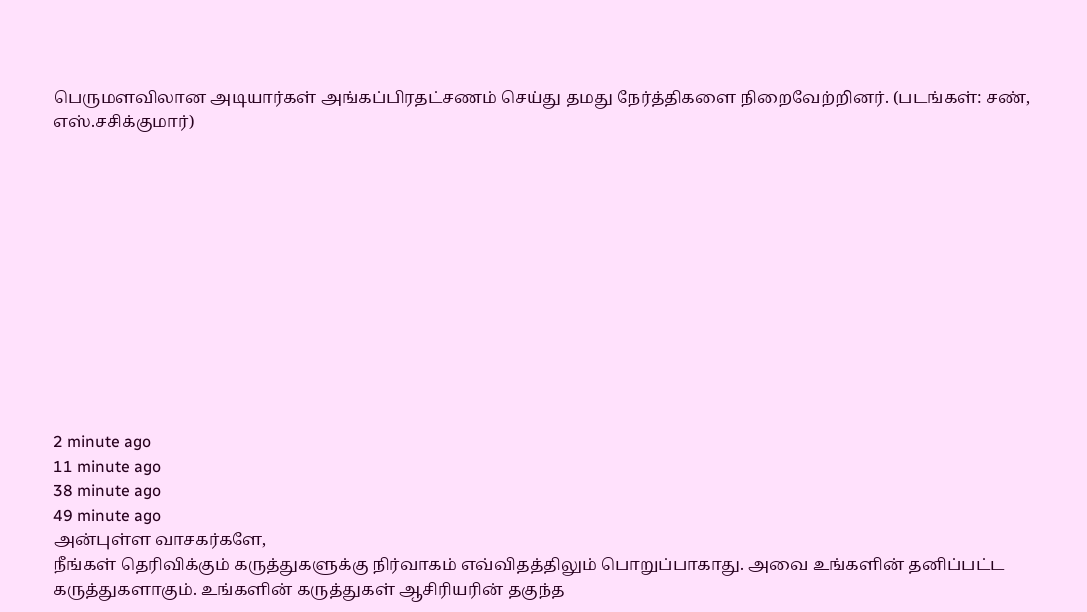பெருமளவிலான அடியார்கள் அங்கப்பிரதட்சணம் செய்து தமது நேர்த்திகளை நிறைவேற்றினர். (படங்கள்: சண், எஸ்.சசிக்குமார்)












2 minute ago
11 minute ago
38 minute ago
49 minute ago
அன்புள்ள வாசகர்களே,
நீங்கள் தெரிவிக்கும் கருத்துகளுக்கு நிர்வாகம் எவ்விதத்திலும் பொறுப்பாகாது. அவை உங்களின் தனிப்பட்ட கருத்துகளாகும். உங்களின் கருத்துகள் ஆசிரியரின் தகுந்த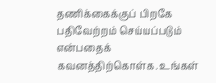தணிக்கைக்குப் பிறகே பதிவேற்றம் செய்யப்படும் என்பதைக் கவனத்திற்கொள்க. உங்கள்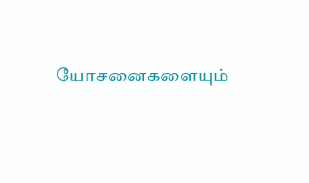யோசனைகளையும்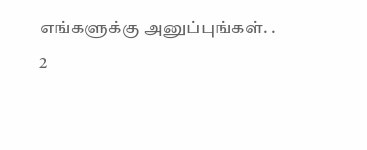எங்களுக்கு அனுப்புங்கள். .
2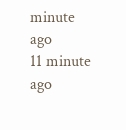minute ago
11 minute ago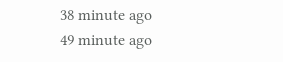38 minute ago
49 minute ago